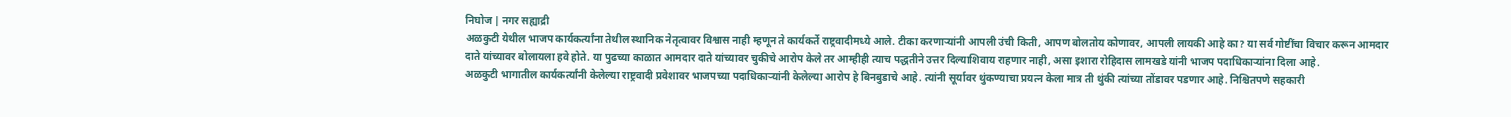निघोज | नगर सह्याद्री
अळकुटी येथील भाजप कार्यकर्त्यांना तेथील स्थानिक नेतृत्वावर विश्वास नाही म्हणून ते कार्यकर्ते राष्ट्रवादीमध्ये आले. टीका करणाऱ्यांनी आपली उंची किती, आपण बोलतोय कोणावर, आपली लायकी आहे का? या सर्व गोष्टींचा विचार करून आमदार दाते यांच्यावर बोलायला हवे होते. या पुढच्या काळात आमदार दाते यांच्यावर चुकीचे आरोप केले तर आम्हीही त्याच पद्धतीने उत्तर दिल्याशिवाय राहणार नाही, असा इशारा रोहिदास लामखडे यांनी भाजप पदाधिकाऱ्यांना दिला आहे.
अळकुटी भागातील कार्यकर्त्यांनी केलेल्या राष्ट्रवादी प्रवेशावर भाजपच्या पदाधिकाऱ्यांनी केलेल्या आरोप हे बिनबुडाचे आहे. त्यांनी सूर्यावर थुंकण्याचा प्रयत्न केला मात्र ती थुंकी त्यांच्या तोंडावर पडणार आहे. निश्चितपणे सहकारी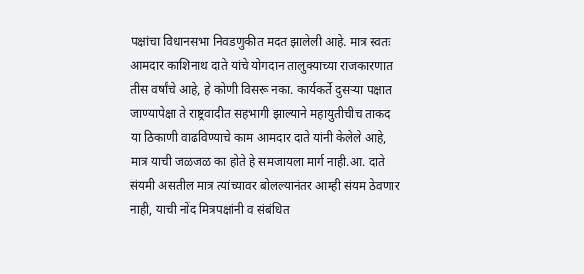पक्षांचा विधानसभा निवडणुकीत मदत झालेली आहे. मात्र स्वतः आमदार काशिनाथ दाते यांचे योगदान तालुक्याच्या राजकारणात तीस वर्षांचे आहे, हे कोणी विसरू नका. कार्यकर्ते दुसऱ्या पक्षात जाण्यापेक्षा ते राष्ट्रवादीत सहभागी झाल्याने महायुतीचीच ताकद या ठिकाणी वाढविण्याचे काम आमदार दाते यांनी केलेले आहे, मात्र याची जळजळ का होते हे समजायला मार्ग नाही.आ. दाते संयमी असतील मात्र त्यांच्यावर बोलल्यानंतर आम्ही संयम ठेवणार नाही, याची नोंद मित्रपक्षांनी व संबंधित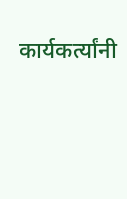कार्यकर्त्यांनी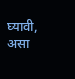घ्यावी, असा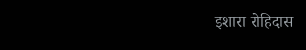इशारा रोहिदास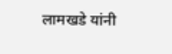लामखडे यांनी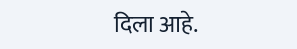दिला आहे.